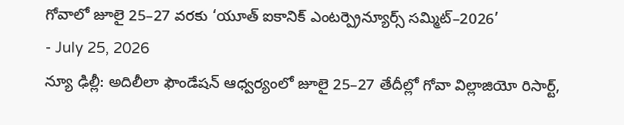గోవాలో జూలై 25–27 వరకు ‘యూత్ ఐకానిక్ ఎంటర్ప్రెన్యూర్స్ సమ్మిట్–2026’
- July 25, 2026
న్యూ ఢిల్లీ: అదిలీలా ఫౌండేషన్ ఆధ్వర్యంలో జూలై 25–27 తేదీల్లో గోవా విల్లాజియో రిసార్ట్,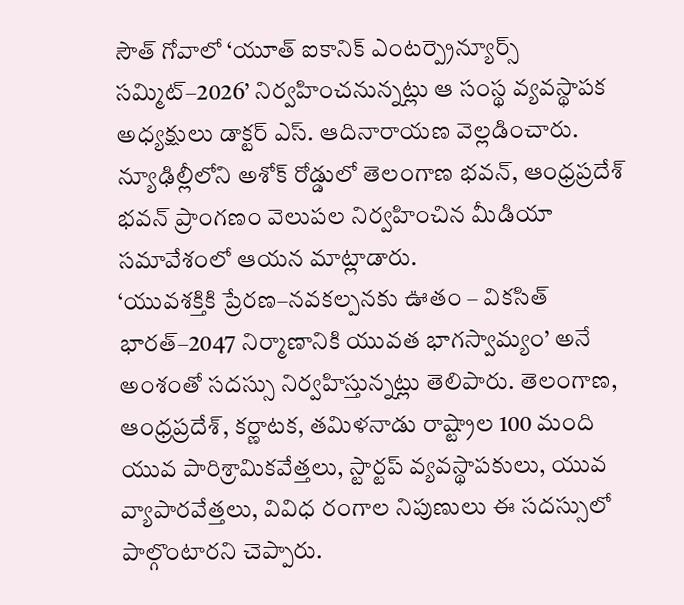సౌత్ గోవాలో ‘యూత్ ఐకానిక్ ఎంటర్ప్రెన్యూర్స్ సమ్మిట్–2026’ నిర్వహించనున్నట్లు ఆ సంస్థ వ్యవస్థాపక అధ్యక్షులు డాక్టర్ ఎస్. ఆదినారాయణ వెల్లడించారు. న్యూఢిల్లీలోని అశోక్ రోడ్డులో తెలంగాణ భవన్, ఆంధ్రప్రదేశ్ భవన్ ప్రాంగణం వెలుపల నిర్వహించిన మీడియా సమావేశంలో ఆయన మాట్లాడారు.
‘యువశక్తికి ప్రేరణ–నవకల్పనకు ఊతం – వికసిత్ భారత్–2047 నిర్మాణానికి యువత భాగస్వామ్యం’ అనే అంశంతో సదస్సు నిర్వహిస్తున్నట్లు తెలిపారు. తెలంగాణ, ఆంధ్రప్రదేశ్, కర్ణాటక, తమిళనాడు రాష్ట్రాల 100 మంది యువ పారిశ్రామికవేత్తలు, స్టార్టప్ వ్యవస్థాపకులు, యువ వ్యాపారవేత్తలు, వివిధ రంగాల నిపుణులు ఈ సదస్సులో పాల్గొంటారని చెప్పారు.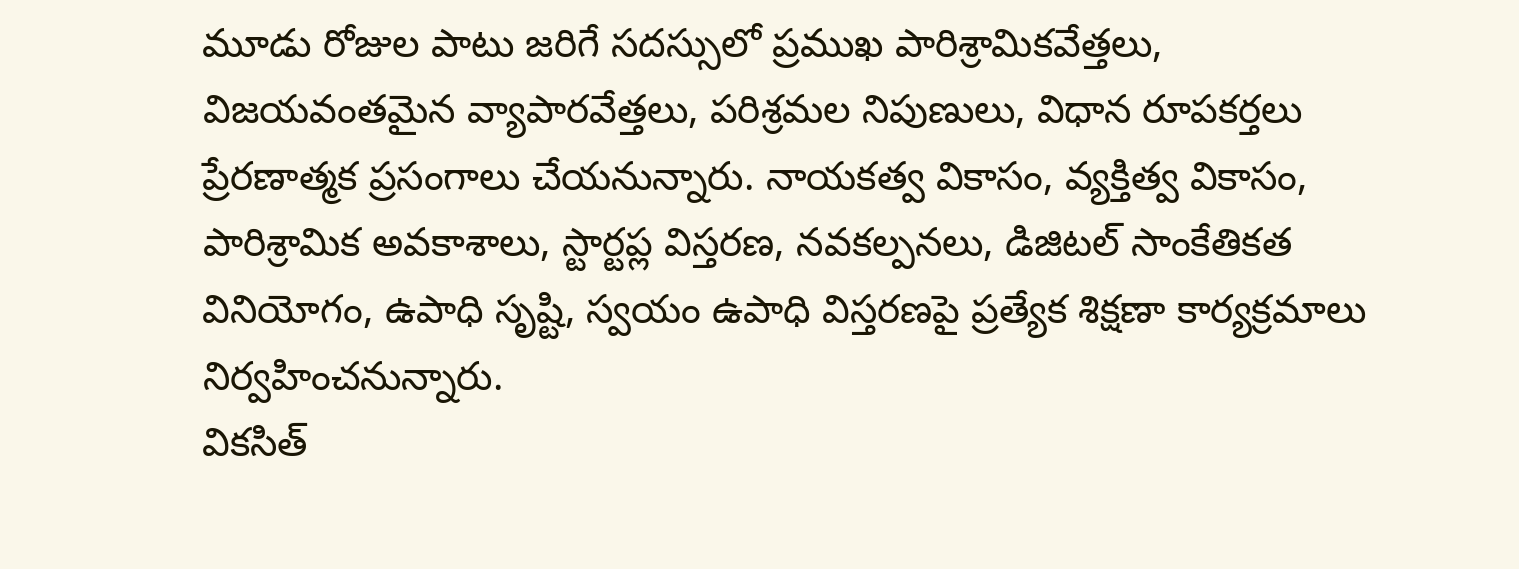మూడు రోజుల పాటు జరిగే సదస్సులో ప్రముఖ పారిశ్రామికవేత్తలు, విజయవంతమైన వ్యాపారవేత్తలు, పరిశ్రమల నిపుణులు, విధాన రూపకర్తలు ప్రేరణాత్మక ప్రసంగాలు చేయనున్నారు. నాయకత్వ వికాసం, వ్యక్తిత్వ వికాసం, పారిశ్రామిక అవకాశాలు, స్టార్టప్ల విస్తరణ, నవకల్పనలు, డిజిటల్ సాంకేతికత వినియోగం, ఉపాధి సృష్టి, స్వయం ఉపాధి విస్తరణపై ప్రత్యేక శిక్షణా కార్యక్రమాలు నిర్వహించనున్నారు.
వికసిత్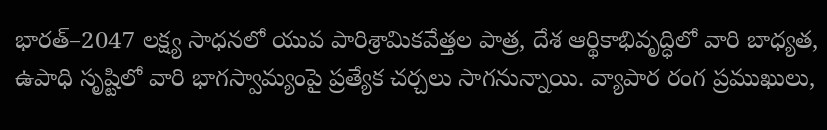భారత్–2047 లక్ష్య సాధనలో యువ పారిశ్రామికవేత్తల పాత్ర, దేశ ఆర్థికాభివృద్ధిలో వారి బాధ్యత, ఉపాధి సృష్టిలో వారి భాగస్వామ్యంపై ప్రత్యేక చర్చలు సాగనున్నాయి. వ్యాపార రంగ ప్రముఖులు,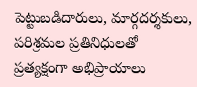పెట్టుబడిదారులు, మార్గదర్శకులు, పరిశ్రమల ప్రతినిధులతో ప్రత్యక్షంగా అభిప్రాయాలు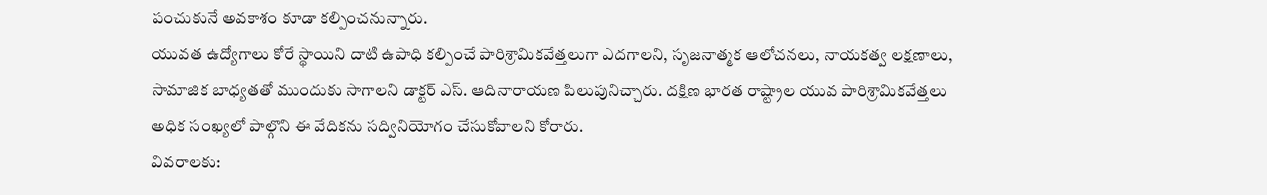పంచుకునే అవకాశం కూడా కల్పించనున్నారు.
యువత ఉద్యోగాలు కోరే స్థాయిని దాటి ఉపాధి కల్పించే పారిశ్రామికవేత్తలుగా ఎదగాలని, సృజనాత్మక ఆలోచనలు, నాయకత్వ లక్షణాలు, సామాజిక బాధ్యతతో ముందుకు సాగాలని డాక్టర్ ఎస్. ఆదినారాయణ పిలుపునిచ్చారు. దక్షిణ భారత రాష్ట్రాల యువ పారిశ్రామికవేత్తలు అధిక సంఖ్యలో పాల్గొని ఈ వేదికను సద్వినియోగం చేసుకోవాలని కోరారు.
వివరాలకు: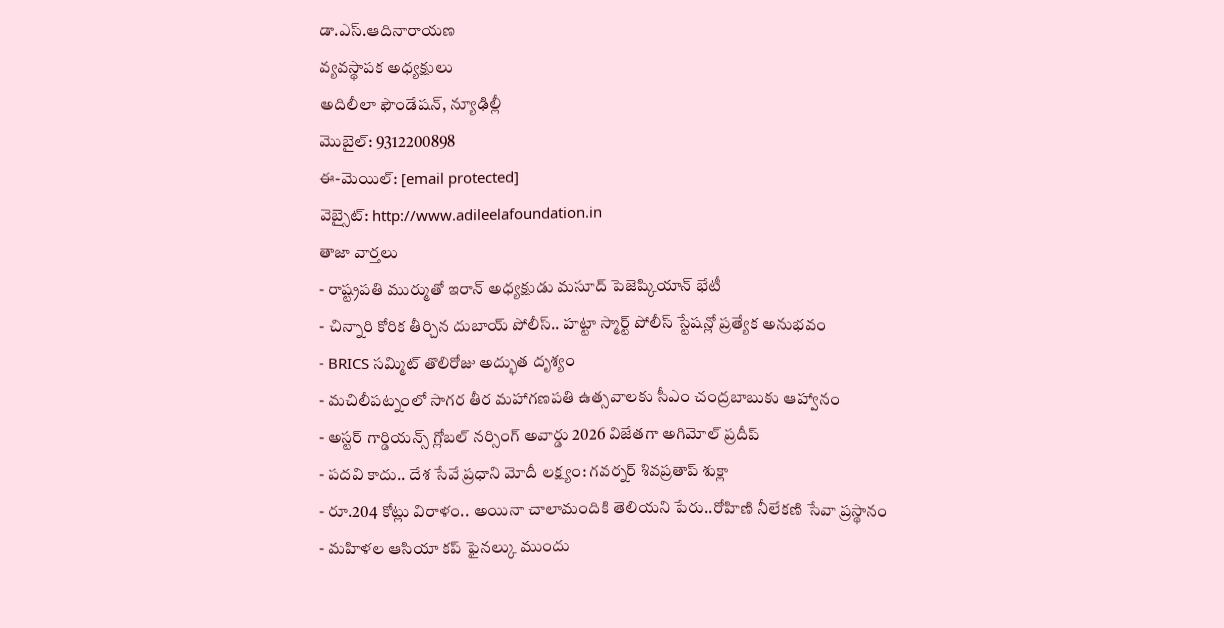డా.ఎస్.ఆదినారాయణ
వ్యవస్థాపక అధ్యక్షులు
అదిలీలా ఫౌండేషన్, న్యూఢిల్లీ
మొబైల్: 9312200898
ఈ-మెయిల్: [email protected]
వెబ్సైట్: http://www.adileelafoundation.in
తాజా వార్తలు
- రాష్ట్రపతి ముర్ముతో ఇరాన్ అధ్యక్షుడు మసూద్ పెజెష్కియాన్ భేటీ
- చిన్నారి కోరిక తీర్చిన దుబాయ్ పోలీస్.. హట్టా స్మార్ట్ పోలీస్ స్టేషన్లో ప్రత్యేక అనుభవం
- BRICS సమ్మిట్ తొలిరోజు అద్భుత దృశ్యం
- మచిలీపట్నంలో సాగర తీర మహాగణపతి ఉత్సవాలకు సీఎం చంద్రబాబుకు ఆహ్వానం
- అస్టర్ గార్డియన్స్ గ్లోబల్ నర్సింగ్ అవార్డు 2026 విజేతగా అగిమోల్ ప్రదీప్
- పదవి కాదు.. దేశ సేవే ప్రధాని మోదీ లక్ష్యం: గవర్నర్ శివప్రతాప్ శుక్లా
- రూ.204 కోట్లు విరాళం.. అయినా చాలామందికి తెలియని పేరు..రోహిణి నీలేకణి సేవా ప్రస్థానం
- మహిళల ఆసియా కప్ ఫైనల్కు ముందు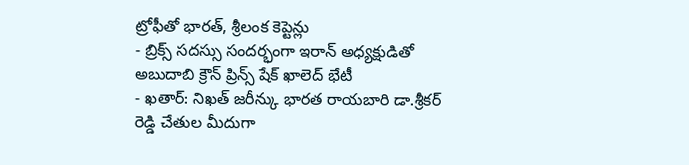ట్రోఫీతో భారత్, శ్రీలంక కెప్టెన్లు
- బ్రిక్స్ సదస్సు సందర్భంగా ఇరాన్ అధ్యక్షుడితో అబుదాబి క్రౌన్ ప్రిన్స్ షేక్ ఖాలెద్ భేటీ
- ఖతార్: నిఖత్ జరీన్కు భారత రాయబారి డా.శ్రీకర్ రెడ్డి చేతుల మీదుగా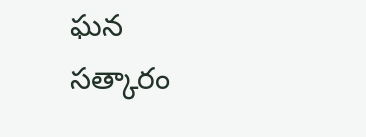ఘన సత్కారం